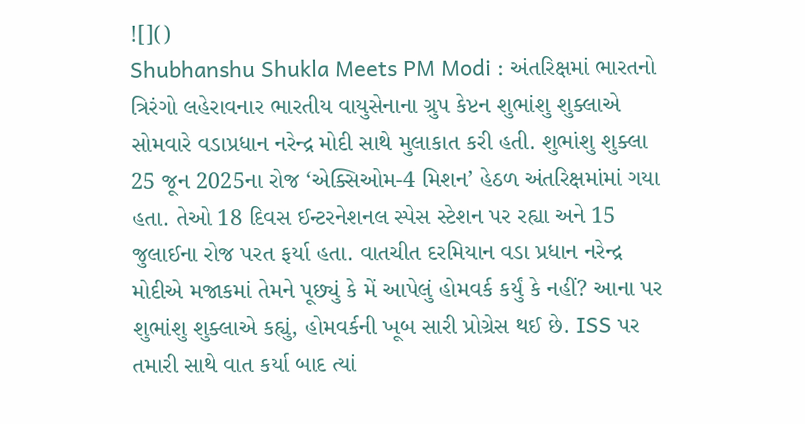![]()
Shubhanshu Shukla Meets PM Modi : અંતરિક્ષમાં ભારતનો ત્રિરંગો લહેરાવનાર ભારતીય વાયુસેનાના ગ્રુપ કેપ્ટન શુભાંશુ શુક્લાએ સોમવારે વડાપ્રધાન નરેન્દ્ર મોદી સાથે મુલાકાત કરી હતી. શુભાંશુ શુક્લા 25 જૂન 2025ના રોજ ‘એક્સિઓમ-4 મિશન’ હેઠળ અંતરિક્ષમાંમાં ગયા હતા. તેઓ 18 દિવસ ઈન્ટરનેશનલ સ્પેસ સ્ટેશન પર રહ્યા અને 15 જુલાઈના રોજ પરત ફર્યા હતા. વાતચીત દરમિયાન વડા પ્રધાન નરેન્દ્ર મોદીએ મજાકમાં તેમને પૂછ્યું કે મેં આપેલું હોમવર્ક કર્યું કે નહીં? આના પર શુભાંશુ શુક્લાએ કહ્યું, હોમવર્કની ખૂબ સારી પ્રોગ્રેસ થઈ છે. ISS પર તમારી સાથે વાત કર્યા બાદ ત્યાં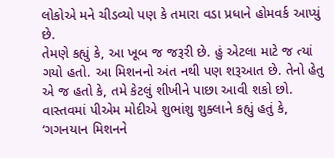લોકોએ મને ચીડવ્યો પણ કે તમારા વડા પ્રધાને હોમવર્ક આપ્યું છે.
તેમણે કહ્યું કે, આ ખૂબ જ જરૂરી છે. હું એટલા માટે જ ત્યાં ગયો હતો. આ મિશનનો અંત નથી પણ શરૂઆત છે. તેનો હેતુ એ જ હતો કે, તમે કેટલું શીખીને પાછા આવી શકો છો. વાસ્તવમાં પીએમ મોદીએ શુભાંશુ શુક્લાને કહ્યું હતું કે, ‘ગગનયાન મિશનને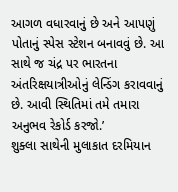આગળ વધારવાનું છે અને આપણું પોતાનું સ્પેસ સ્ટેશન બનાવવું છે. આ સાથે જ ચંદ્ર પર ભારતના અંતરિક્ષયાત્રીઓનું લેન્ડિંગ કરાવવાનું છે. આવી સ્થિતિમાં તમે તમારા અનુભવ રેકોર્ડ કરજો.’
શુક્લા સાથેની મુલાકાત દરમિયાન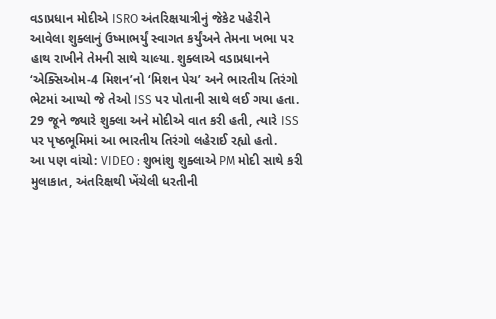વડાપ્રધાન મોદીએ ISRO અંતરિક્ષયાત્રીનું જેકેટ પહેરીને આવેલા શુક્લાનું ઉષ્માભર્યું સ્વાગત કર્યુંઅને તેમના ખભા પર હાથ રાખીને તેમની સાથે ચાલ્યા. શુક્લાએ વડાપ્રધાનને ‘એક્સિઓમ-4 મિશન’નો ‘મિશન પેચ’ અને ભારતીય તિરંગો ભેટમાં આપ્યો જે તેઓ ISS પર પોતાની સાથે લઈ ગયા હતા. 29 જૂને જ્યારે શુક્લા અને મોદીએ વાત કરી હતી, ત્યારે ISS પર પૃષ્ઠભૂમિમાં આ ભારતીય તિરંગો લહેરાઈ રહ્યો હતો.
આ પણ વાંચો: VIDEO : શુભાંશુ શુક્લાએ PM મોદી સાથે કરી મુલાકાત, અંતરિક્ષથી ખેંચેલી ધરતીની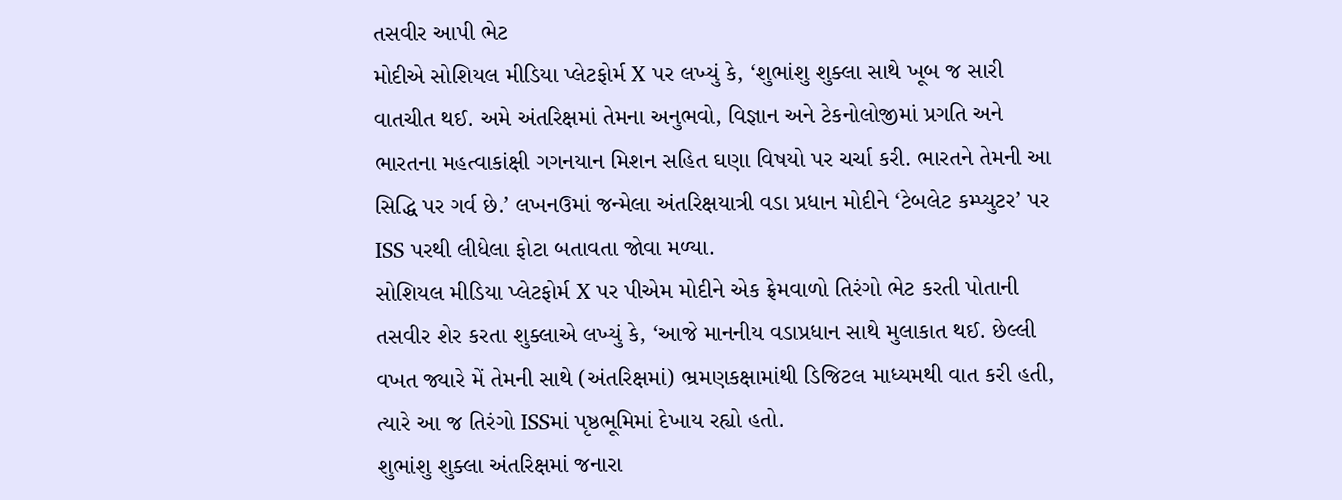તસવીર આપી ભેટ
મોદીએ સોશિયલ મીડિયા પ્લેટફોર્મ X પર લખ્યું કે, ‘શુભાંશુ શુક્લા સાથે ખૂબ જ સારી વાતચીત થઈ. અમે અંતરિક્ષમાં તેમના અનુભવો, વિજ્ઞાન અને ટેકનોલોજીમાં પ્રગતિ અને ભારતના મહત્વાકાંક્ષી ગગનયાન મિશન સહિત ઘણા વિષયો પર ચર્ચા કરી. ભારતને તેમની આ સિદ્ધિ પર ગર્વ છે.’ લખનઉમાં જન્મેલા અંતરિક્ષયાત્રી વડા પ્રધાન મોદીને ‘ટેબલેટ કમ્પ્યુટર’ પર ISS પરથી લીધેલા ફોટા બતાવતા જોવા મળ્યા.
સોશિયલ મીડિયા પ્લેટફોર્મ X પર પીએમ મોદીને એક ફ્રેમવાળો તિરંગો ભેટ કરતી પોતાની તસવીર શેર કરતા શુક્લાએ લખ્યું કે, ‘આજે માનનીય વડાપ્રધાન સાથે મુલાકાત થઈ. છેલ્લી વખત જ્યારે મેં તેમની સાથે (અંતરિક્ષમાં) ભ્રમણકક્ષામાંથી ડિજિટલ માધ્યમથી વાત કરી હતી, ત્યારે આ જ તિરંગો ISSમાં પૃષ્ઠભૂમિમાં દેખાય રહ્યો હતો.
શુભાંશુ શુક્લા અંતરિક્ષમાં જનારા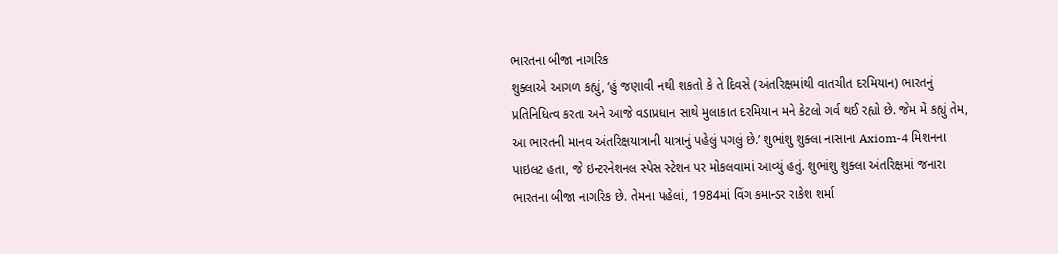ભારતના બીજા નાગરિક
શુક્લાએ આગળ કહ્યું, ‘હું જણાવી નથી શકતો કે તે દિવસે (અંતરિક્ષમાંથી વાતચીત દરમિયાન) ભારતનું પ્રતિનિધિત્વ કરતા અને આજે વડાપ્રધાન સાથે મુલાકાત દરમિયાન મને કેટલો ગર્વ થઈ રહ્યો છે. જેમ મેં કહ્યું તેમ, આ ભારતની માનવ અંતરિક્ષયાત્રાની યાત્રાનું પહેલું પગલું છે.’ શુભાંશુ શુક્લા નાસાના Axiom-4 મિશનના પાઇલટ હતા, જે ઇન્ટરનેશનલ સ્પેસ સ્ટેશન પર મોકલવામાં આવ્યું હતું. શુભાંશુ શુક્લા અંતરિક્ષમાં જનારા ભારતના બીજા નાગરિક છે. તેમના પહેલાં, 1984માં વિંગ કમાન્ડર રાકેશ શર્મા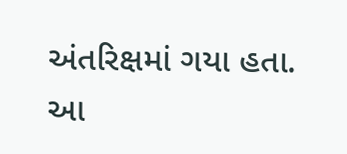અંતરિક્ષમાં ગયા હતા. આ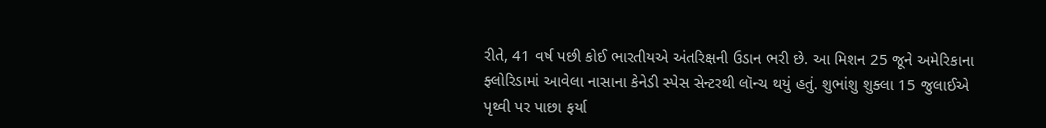રીતે, 41 વર્ષ પછી કોઈ ભારતીયએ અંતરિક્ષની ઉડાન ભરી છે. આ મિશન 25 જૂને અમેરિકાના ફ્લોરિડામાં આવેલા નાસાના કેનેડી સ્પેસ સેન્ટરથી લૉન્ચ થયું હતું. શુભાંશુ શુક્લા 15 જુલાઈએ પૃથ્વી પર પાછા ફર્યા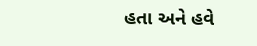હતા અને હવે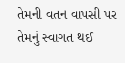તેમની વતન વાપસી પર તેમનું સ્વાગત થઈ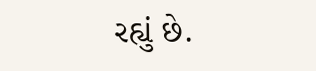રહ્યું છે.